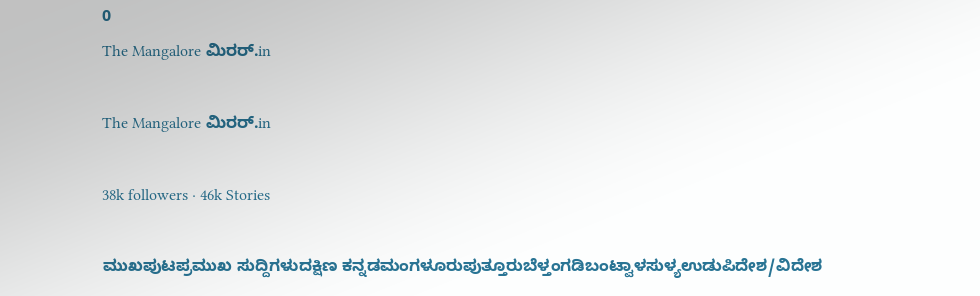0
The Mangalore ಮಿರರ್.in

The Mangalore ಮಿರರ್.in

38k followers · 46k Stories

ಮುಖಪುಟಪ್ರಮುಖ ಸುದ್ದಿಗಳುದಕ್ಷಿಣ ಕನ್ನಡಮಂಗಳೂರುಪುತ್ತೂರುಬೆಳ್ತಂಗಡಿಬಂಟ್ವಾಳಸುಳ್ಯಉಡುಪಿದೇಶ/ವಿದೇಶ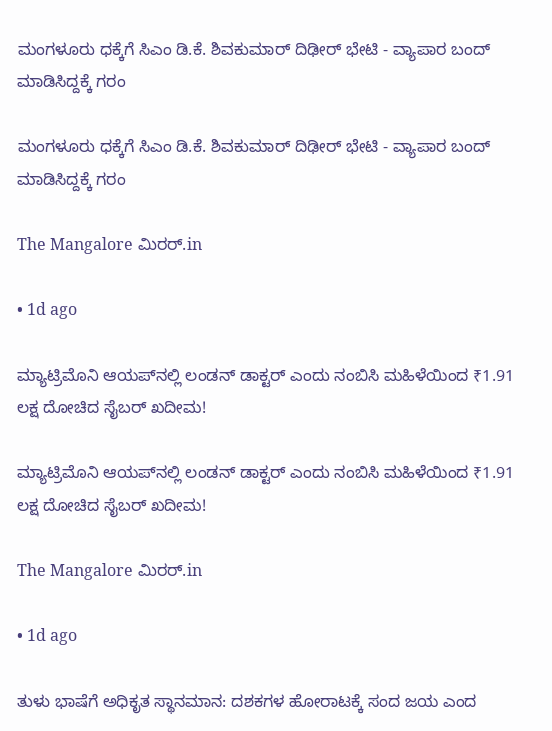ಮಂಗಳೂರು ಧಕ್ಕೆಗೆ ಸಿಎಂ ಡಿ.ಕೆ. ಶಿವಕುಮಾರ್ ದಿಢೀರ್ ಭೇಟಿ - ವ್ಯಾಪಾರ ಬಂದ್ ಮಾಡಿಸಿದ್ದಕ್ಕೆ ಗರಂ

ಮಂಗಳೂರು ಧಕ್ಕೆಗೆ ಸಿಎಂ ಡಿ.ಕೆ. ಶಿವಕುಮಾರ್ ದಿಢೀರ್ ಭೇಟಿ - ವ್ಯಾಪಾರ ಬಂದ್ ಮಾಡಿಸಿದ್ದಕ್ಕೆ ಗರಂ

The Mangalore ಮಿರರ್.in

• 1d ago

ಮ್ಯಾಟ್ರಿಮೊನಿ ಆಯಪ್‌ನಲ್ಲಿ ಲಂಡನ್ ಡಾಕ್ಟರ್ ಎಂದು ನಂಬಿಸಿ ಮಹಿಳೆಯಿಂದ ₹1.91 ಲಕ್ಷ ದೋಚಿದ ಸೈಬರ್ ಖದೀಮ!

ಮ್ಯಾಟ್ರಿಮೊನಿ ಆಯಪ್‌ನಲ್ಲಿ ಲಂಡನ್ ಡಾಕ್ಟರ್ ಎಂದು ನಂಬಿಸಿ ಮಹಿಳೆಯಿಂದ ₹1.91 ಲಕ್ಷ ದೋಚಿದ ಸೈಬರ್ ಖದೀಮ!

The Mangalore ಮಿರರ್.in

• 1d ago

ತುಳು ಭಾಷೆಗೆ ಅಧಿಕೃತ ಸ್ಥಾನಮಾನ: ದಶಕಗಳ ಹೋರಾಟಕ್ಕೆ ಸಂದ ಜಯ ಎಂದ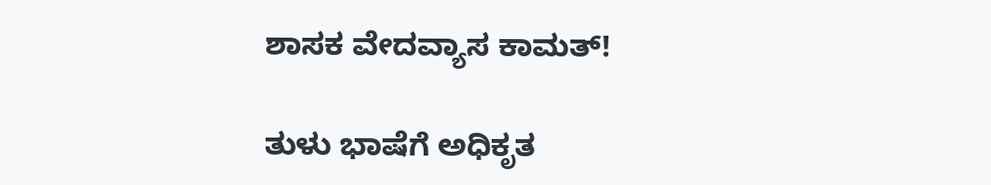ಶಾಸಕ ವೇದವ್ಯಾಸ ಕಾಮತ್!

ತುಳು ಭಾಷೆಗೆ ಅಧಿಕೃತ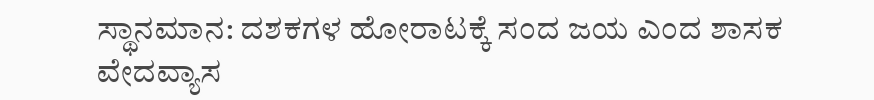ಸ್ಥಾನಮಾನ: ದಶಕಗಳ ಹೋರಾಟಕ್ಕೆ ಸಂದ ಜಯ ಎಂದ ಶಾಸಕ ವೇದವ್ಯಾಸ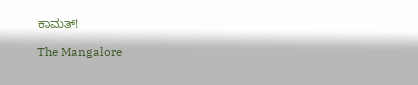ಕಾಮತ್!

The Mangalore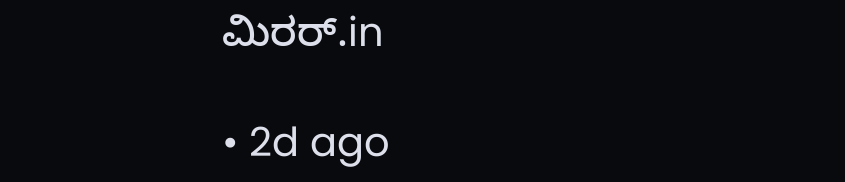ಮಿರರ್.in

• 2d ago